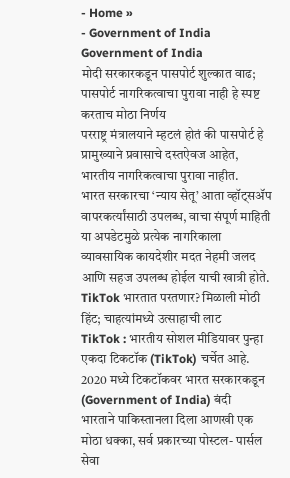- Home »
- Government of India
Government of India
मोदी सरकारकडून पासपोर्ट शुल्कात वाढ; पासपोर्ट नागरिकत्वाचा पुरावा नाही हे स्पष्ट करताच मोठा निर्णय
परराष्ट्र मंत्रालयाने म्हटलं होतं की पासपोर्ट हे प्रामुख्याने प्रवासाचे दस्तऐवज आहेत, भारतीय नागरिकत्वाचा पुरावा नाहीत.
भारत सरकारचा ‘न्याय सेतू’ आता व्हॉट्सॲप वापरकर्त्यांसाठी उपलब्ध, वाचा संपूर्ण माहिती
या अपडेटमुळे प्रत्येक नागरिकाला व्यावसायिक कायदेशीर मदत नेहमी जलद आणि सहज उपलब्ध होईल याची खात्री होते.
TikTok भारतात परतणार? मिळाली मोठी हिंट; चाहत्यांमध्ये उत्साहाची लाट
TikTok : भारतीय सोशल मीडियावर पुन्हा एकदा टिकटॉक (TikTok) चर्चेत आहे. 2020 मध्ये टिकटॉकवर भारत सरकारकडून (Government of India) बंदी
भारताने पाकिस्तानला दिला आणखी एक मोठा धक्का, सर्व प्रकारच्या पोस्टल- पार्सल सेवा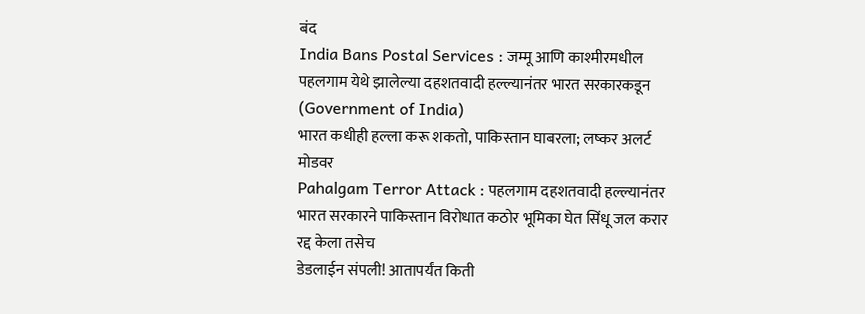बंद
India Bans Postal Services : जम्मू आणि काश्मीरमधील पहलगाम येथे झालेल्या दहशतवादी हल्ल्यानंतर भारत सरकारकडून (Government of India)
भारत कधीही हल्ला करू शकतो, पाकिस्तान घाबरला; लष्कर अलर्ट मोडवर
Pahalgam Terror Attack : पहलगाम दहशतवादी हल्ल्यानंतर भारत सरकारने पाकिस्तान विरोधात कठोर भूमिका घेत सिंधू जल करार रद्द केला तसेच
डेडलाईन संपली! आतापर्यंत किती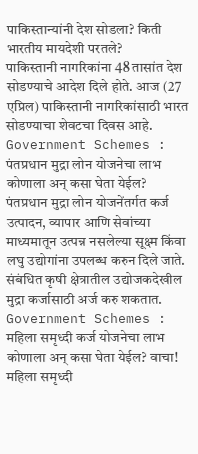पाकिस्तान्यांनी देश सोडला? किती भारतीय मायदेशी परतले?
पाकिस्तानी नागरिकांना 48 तासांत देश सोडण्याचे आदेश दिले होते. आज (27 एप्रिल) पाकिस्तानी नागरिकांसाठी भारत सोडण्याचा शेवटचा दिवस आहे.
Government Schemes : पंतप्रधान मुद्रा लोन योजनेचा लाभ कोणाला अन् कसा घेता येईल?
पंतप्रधान मुद्रा लोन योजनेंतर्गत कर्ज उत्पादन, व्यापार आणि सेवांच्या माध्यमातून उत्पन्न नसलेल्या सूक्ष्म किंवा लघु उद्योगांना उपलब्ध करुन दिले जाते. संबंधित कृषी क्षेत्रातील उद्योजकदेखील मुद्रा कर्जासाठी अर्ज करु शकतात.
Government Schemes : महिला समृध्दी कर्ज योजनेचा लाभ कोणाला अन् कसा घेता येईल? वाचा!
महिला समृध्दी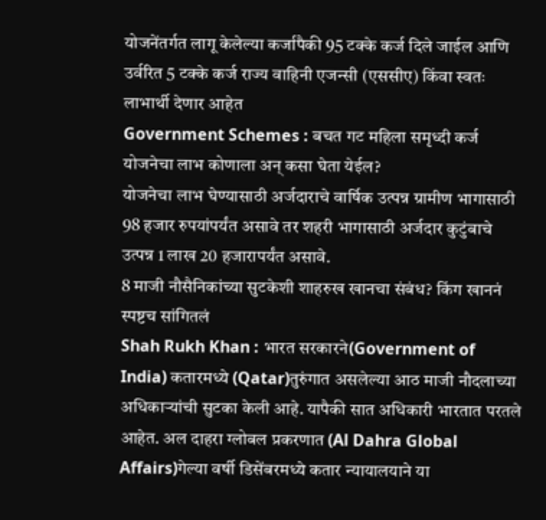योजनेंतर्गत लागू केलेल्या कर्जापैकी 95 टक्के कर्ज दिले जाईल आणि उर्वरित 5 टक्के कर्ज राज्य वाहिनी एजन्सी (एससीए) किंवा स्वतः लाभार्थी देणार आहेत
Government Schemes : बचत गट महिला समृध्दी कर्ज योजनेचा लाभ कोणाला अन् कसा घेता येईल?
योजनेचा लाभ घेण्यासाठी अर्जदाराचे वार्षिक उत्पन्न ग्रामीण भागासाठी 98 हजार रुपयांपर्यंत असावे तर शहरी भागासाठी अर्जदार कुटुंबाचे उत्पन्न 1 लाख 20 हजारापर्यंत असावे.
8 माजी नौसैनिकांच्या सुटकेशी शाहरुख खानचा संबंध? किंग खाननं स्पष्टच सांगितलं
Shah Rukh Khan : भारत सरकारने(Government of India) कतारमध्ये (Qatar)तुरुंगात असलेल्या आठ माजी नौदलाच्या अधिकाऱ्यांची सुटका केली आहे. यापैकी सात अधिकारी भारतात परतले आहेत. अल दाहरा ग्लोबल प्रकरणात (Al Dahra Global Affairs)गेल्या वर्षी डिसेंबरमध्ये कतार न्यायालयाने या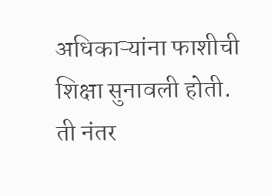अधिकाऱ्यांना फाशीची शिक्षा सुनावली होती. ती नंतर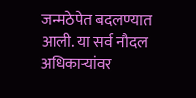जन्मठेपेत बदलण्यात आली. या सर्व नौदल अधिकाऱ्यांवर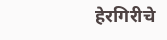हेरगिरीचे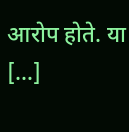आरोप होते. या […]